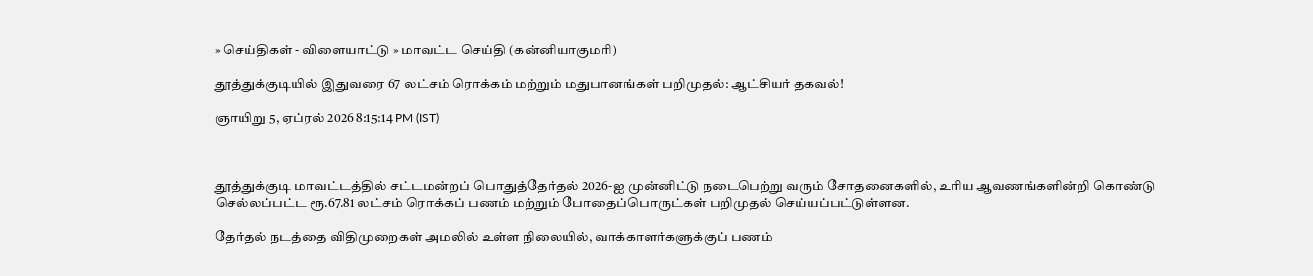» செய்திகள் - விளையாட்டு » மாவட்ட செய்தி (கன்னியாகுமரி)

தூத்துக்குடியில் இதுவரை 67 லட்சம் ரொக்கம் மற்றும் மதுபானங்கள் பறிமுதல்: ஆட்சியர் தகவல்!

ஞாயிறு 5, ஏப்ரல் 2026 8:15:14 PM (IST)



தூத்துக்குடி மாவட்டத்தில் சட்டமன்றப் பொதுத்தேர்தல் 2026-ஐ முன்னிட்டு நடைபெற்று வரும் சோதனைகளில், உரிய ஆவணங்களின்றி கொண்டு செல்லப்பட்ட ரூ.67.81 லட்சம் ரொக்கப் பணம் மற்றும் போதைப்பொருட்கள் பறிமுதல் செய்யப்பட்டுள்ளன.

தேர்தல் நடத்தை விதிமுறைகள் அமலில் உள்ள நிலையில், வாக்காளர்களுக்குப் பணம்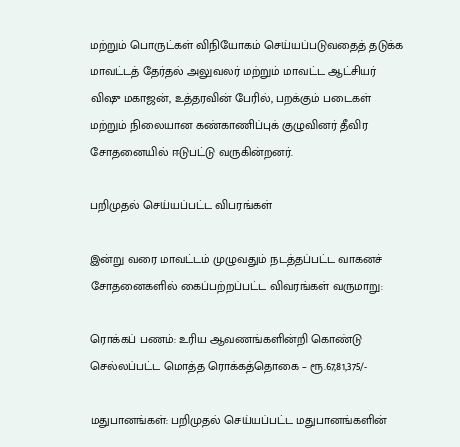மற்றும் பொருட்கள் விநியோகம் செய்யப்படுவதைத் தடுக்க மாவட்டத் தேர்தல் அலுவலர் மற்றும் மாவட்ட ஆட்சியர் விஷு மகாஜன், உத்தரவின் பேரில், பறக்கும் படைகள் மற்றும் நிலையான கண்காணிப்புக் குழுவினர் தீவிர சோதனையில் ஈடுபட்டு வருகின்றனர்.

பறிமுதல் செய்யப்பட்ட விபரங்கள்

இன்று வரை மாவட்டம் முழுவதும் நடத்தப்பட்ட வாகனச் சோதனைகளில் கைப்பற்றப்பட்ட விவரங்கள் வருமாறு:

ரொக்கப் பணம்: உரிய ஆவணங்களின்றி கொண்டு செல்லப்பட்ட மொத்த ரொக்கத்தொகை – ரூ.67,81,375/-

மதுபானங்கள்: பறிமுதல் செய்யப்பட்ட மதுபானங்களின்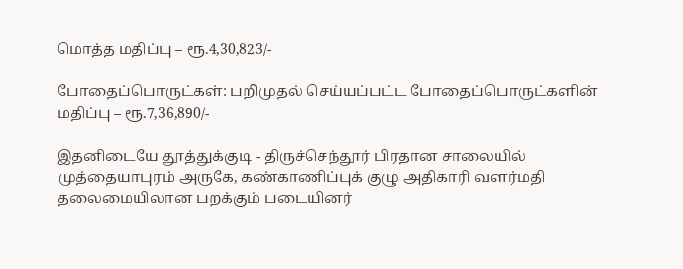மொத்த மதிப்பு – ரூ.4,30,823/-

போதைப்பொருட்கள்: பறிமுதல் செய்யப்பட்ட போதைப்பொருட்களின் மதிப்பு – ரூ.7,36,890/-

இதனிடையே தூத்துக்குடி - திருச்செந்தூர் பிரதான சாலையில் முத்தையாபுரம் அருகே, கண்காணிப்புக் குழு அதிகாரி வளர்மதி தலைமையிலான பறக்கும் படையினர்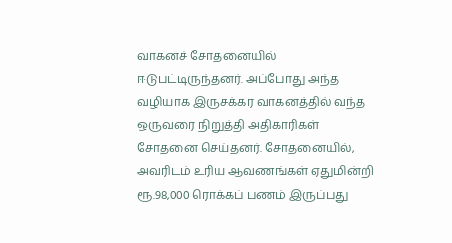வாகனச் சோதனையில் ஈடுபட்டிருந்தனர். அப்போது அந்த வழியாக இருசக்கர வாகனத்தில் வந்த ஒருவரை நிறுத்தி அதிகாரிகள் சோதனை செய்தனர். சோதனையில், அவரிடம் உரிய ஆவணங்கள் ஏதுமின்றி ரூ.98,000 ரொக்கப் பணம் இருப்பது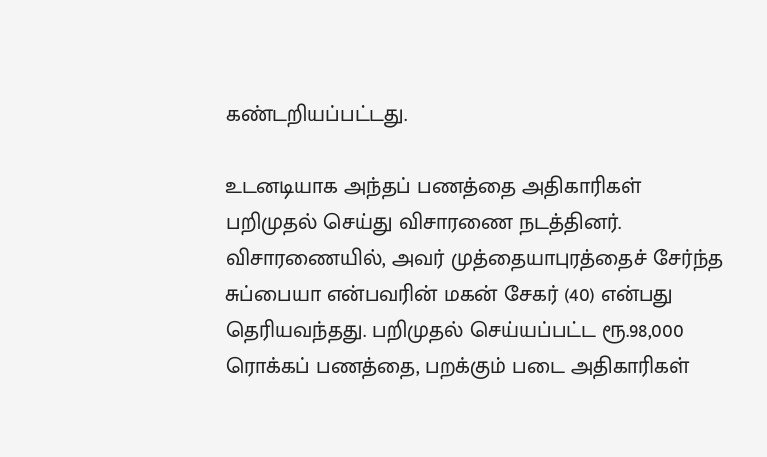கண்டறியப்பட்டது.

உடனடியாக அந்தப் பணத்தை அதிகாரிகள் பறிமுதல் செய்து விசாரணை நடத்தினர். விசாரணையில், அவர் முத்தையாபுரத்தைச் சேர்ந்த சுப்பையா என்பவரின் மகன் சேகர் (40) என்பது தெரியவந்தது. பறிமுதல் செய்யப்பட்ட ரூ.98,000 ரொக்கப் பணத்தை, பறக்கும் படை அதிகாரிகள்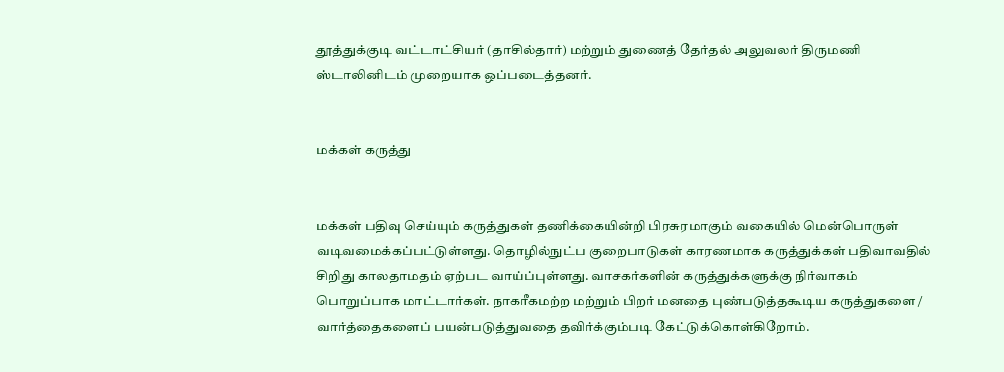தூத்துக்குடி வட்டாட்சியர் (தாசில்தார்) மற்றும் துணைத் தேர்தல் அலுவலர் திருமணி ஸ்டாலினிடம் முறையாக ஒப்படைத்தனர்.


மக்கள் கருத்து


மக்கள் பதிவு செய்யும் கருத்துகள் தணிக்கையின்றி பிரசுரமாகும் வகையில் மென்பொருள் வடிவமைக்கப்பட்டுள்ளது. தொழில்நுட்ப குறைபாடுகள் காரணமாக கருத்துக்கள் பதிவாவதில் சிறிது காலதாமதம் ஏற்பட வாய்ப்புள்ளது. வாசகர்களின் கருத்துக்களுக்கு நிர்வாகம் பொறுப்பாக மாட்டார்கள். நாகரீகமற்ற மற்றும் பிறர் மனதை புண்படுத்தகூடிய கருத்துகளை / வார்த்தைகளைப் பயன்படுத்துவதை தவிர்க்கும்படி கேட்டுக்கொள்கிறோம்.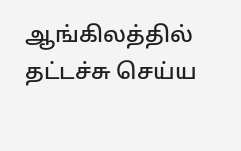ஆங்கிலத்தில் தட்டச்சு செய்ய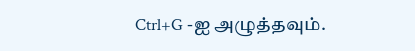Ctrl+G -ஐ அழுத்தவும்.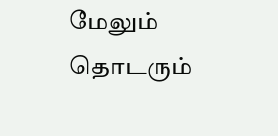மேலும் தொடரும்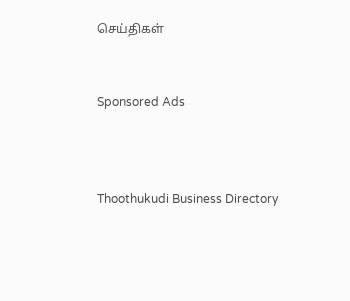செய்திகள்


Sponsored Ads



Thoothukudi Business Directory